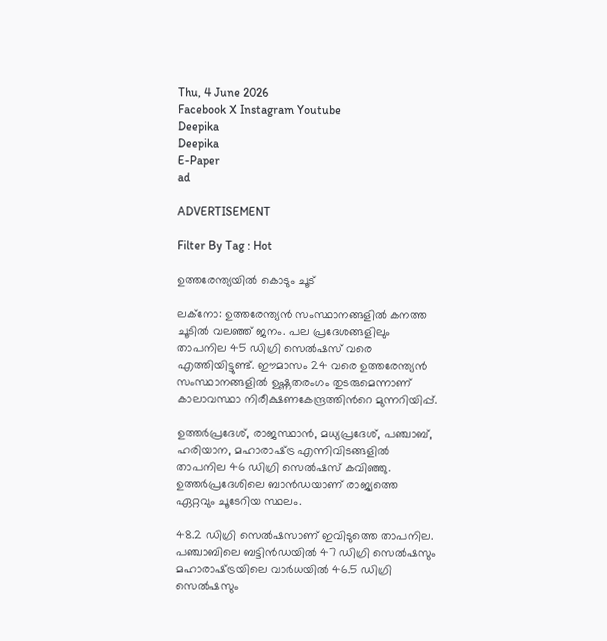Thu, 4 June 2026
Facebook X Instagram Youtube
Deepika
Deepika
E-Paper
ad

ADVERTISEMENT

Filter By Tag : Hot

ഉത്തരേന്ത്യയിൽ കൊടും ചൂട്

ലക്നോ: ഉത്തരേന്ത്യൻ സംസ്ഥാനങ്ങളില്‍ കനത്ത ചൂടിൽ വലഞ്ഞ് ജനം. പല പ്രദേശങ്ങളിലും താപനില 45 ഡിഗ്രി സെല്‍ഷസ് വരെ എത്തിയിട്ടുണ്ട്. ഈമാസം 24 വരെ ഉത്തരേന്ത്യൻ സംസ്ഥാനങ്ങളിൽ ഉഷ്ണതരംഗം തുടരുമെന്നാണ് കാലാവസ്ഥാ നിരീക്ഷണകേന്ദ്രത്തിന്‍റെ മുന്നറിയിപ്പ്.

ഉത്തര്‍പ്രദേശ്, രാജസ്ഥാന്‍, മധ്യപ്രദേശ്, പഞ്ചാബ്, ഹരിയാന, മഹാരാഷ്‌ട്ര എന്നിവിടങ്ങളില്‍ താപനില 46 ഡിഗ്രി സെല്‍ഷസ് കവിഞ്ഞു. ഉത്തര്‍പ്രദേശിലെ ബാൻഡയാണ് രാജ്യത്തെ ഏറ്റവും ചൂടേറിയ സ്ഥലം.

48.2 ഡിഗ്രി സെല്‍ഷസാണ് ഇവിടുത്തെ താപനില. പഞ്ചാബിലെ ബട്ടിൻഡയില്‍ 47 ഡിഗ്രി സെല്‍ഷസും മഹാരാഷ്‌ട്രയിലെ വാര്‍ധയില്‍ 46.5 ഡിഗ്രി സെല്‍ഷസും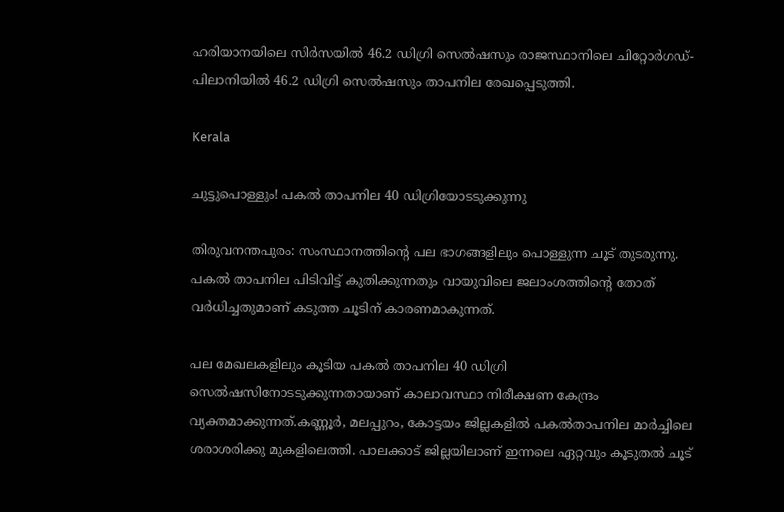ഹരിയാനയിലെ സിര്‍സയില്‍ 46.2 ഡിഗ്രി സെല്‍ഷസും രാജസ്ഥാനിലെ ചിറ്റോര്‍ഗഡ്-പിലാനിയില്‍ 46.2 ഡിഗ്രി സെല്‍ഷസും താപനില രേഖപ്പെടുത്തി.

Kerala

ചുട്ടുപൊള്ളും! പകൽ താപനില 40 ഡിഗ്രിയോടടുക്കുന്നു

തിരുവനന്തപുരം: സംസ്ഥാനത്തിന്‍റെ പല ഭാഗങ്ങളിലും പൊള്ളുന്ന ചൂട് തുടരുന്നു. പകൽ താപനില പിടിവിട്ട് കുതിക്കുന്നതും വായുവിലെ ജലാംശത്തിന്‍റെ തോത് വർധിച്ചതുമാണ് കടുത്ത ചൂടിന് കാരണമാകുന്നത്.

പല മേഖലകളിലും കൂടിയ പകൽ താപനില 40 ഡിഗ്രി സെൽഷസിനോടടുക്കുന്നതായാണ് കാലാവസ്ഥാ നിരീക്ഷണ കേന്ദ്രം വ്യക്തമാക്കുന്നത്.കണ്ണൂർ, മലപ്പുറം, കോട്ടയം ജില്ലകളിൽ പകൽതാപനില മാർച്ചിലെ ശരാശരിക്കു മുകളിലെത്തി. പാലക്കാട് ജില്ലയിലാണ് ഇന്നലെ ഏറ്റവും കൂടുതൽ ചൂട്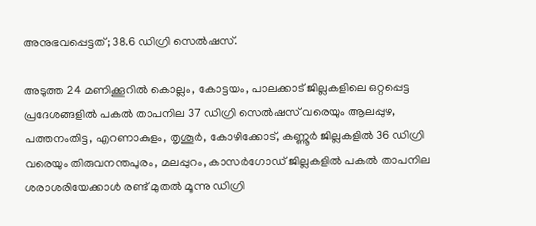അനുഭവപ്പെട്ടത്; 38.6 ഡിഗ്രി സെൽഷസ്.

അടുത്ത 24 മണിക്കൂറിൽ കൊല്ലം, കോട്ടയം, പാലക്കാട് ജില്ലകളിലെ ഒറ്റപ്പെട്ട പ്രദേശങ്ങളിൽ പകൽ താപനില 37 ഡിഗ്രി സെൽഷസ് വരെയും ആലപ്പുഴ, പത്തനംതിട്ട, എറണാകുളം, തൃശൂർ, കോഴിക്കോട്, കണ്ണൂർ ജില്ലകളിൽ 36 ഡിഗ്രി വരെയും തിരുവനന്തപുരം, മലപ്പുറം, കാസർഗോഡ് ജില്ലകളിൽ പകൽ താപനില ശരാശരിയേക്കാൾ രണ്ട് മുതൽ മൂന്നു ഡിഗ്രി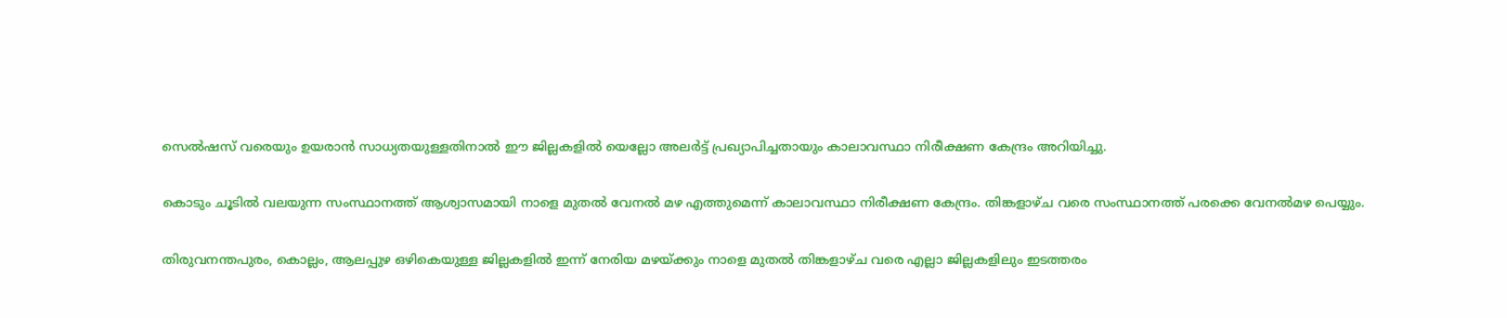സെൽഷസ് വരെയും ഉയരാൻ സാധ്യതയുള്ളതിനാൽ ഈ ജില്ലകളിൽ യെല്ലോ അലർട്ട് പ്രഖ്യാപിച്ചതായും കാലാവസ്ഥാ നിരീക്ഷണ കേന്ദ്രം അറിയിച്ചു.

കൊടും ചൂടിൽ വലയുന്ന സംസ്ഥാനത്ത് ആശ്വാസമായി നാളെ മുതൽ വേനൽ മഴ എത്തുമെന്ന് കാലാവസ്ഥാ നിരീക്ഷണ കേന്ദ്രം. തിങ്കളാഴ്ച വരെ സംസ്ഥാനത്ത് പരക്കെ വേനൽമഴ പെയ്യും.

തിരുവനന്തപുരം, കൊല്ലം, ആലപ്പുഴ ഒഴികെയുള്ള ജില്ലകളിൽ ഇന്ന് നേരിയ മഴയ്ക്കും നാളെ മുതൽ തിങ്കളാഴ്ച വരെ എല്ലാ ജില്ലകളിലും ഇടത്തരം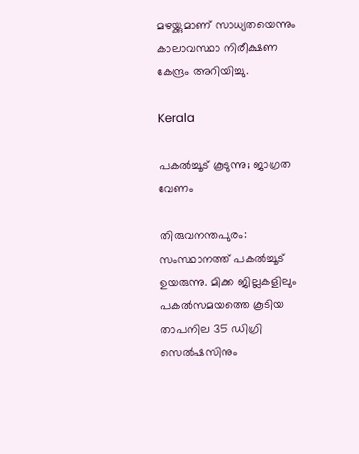മഴയ്ക്കുമാണ് സാധ്യതയെന്നും കാലാവസ്ഥാ നിരീക്ഷണ കേന്ദ്രം അറിയിച്ചു.

Kerala

പകൽച്ചൂട് കൂടുന്നു; ജാഗ്രത വേണം

തിരുവനന്തപുരം: സംസ്ഥാനത്ത് പകൽച്ചൂട് ഉയരുന്നു. മിക്ക ജില്ലകളിലും പകൽസമയത്തെ കൂടിയ താപനില 35 ഡിഗ്രി സെൽഷസിനും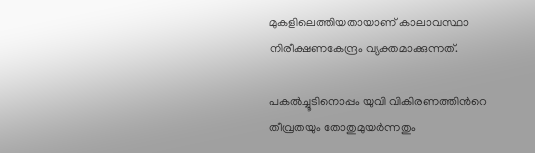മുകളിലെത്തിയതായാണ് കാലാവസ്ഥാ നിരീക്ഷണകേന്ദ്രം വ്യക്തമാക്കുന്നത്.

പകൽച്ചൂടിനൊപ്പം യുവി വികിരണത്തിന്‍റെ തീവ്രതയും തോതുമുയർന്നതും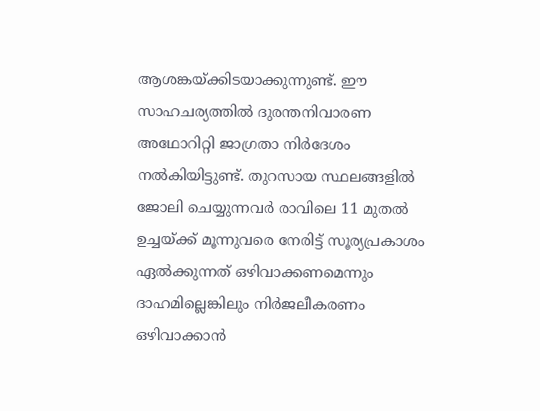ആശങ്കയ്ക്കിടയാക്കുന്നുണ്ട്. ഈ സാഹചര്യത്തിൽ ദുരന്തനിവാരണ അഥോറിറ്റി ജാഗ്രതാ നിർദേശം നൽകിയിട്ടുണ്ട്. തുറസായ സ്ഥലങ്ങളിൽ ജോലി ചെയ്യുന്നവർ രാവിലെ 11 മുതൽ ഉച്ചയ്ക്ക് മൂന്നുവരെ നേരിട്ട് സൂര്യപ്രകാശം ഏൽക്കുന്നത് ഒഴിവാക്കണമെന്നും ദാഹമില്ലെങ്കിലും നിർജലീകരണം ഒഴിവാക്കാൻ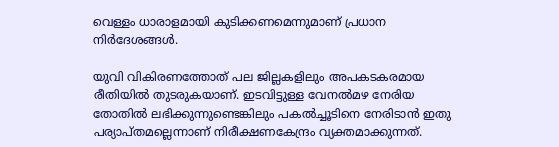വെള്ളം ധാരാളമായി കുടിക്കണമെന്നുമാണ് പ്രധാന നിർദേശങ്ങൾ.

യുവി വികിരണത്തോത് പല ജില്ലകളിലും അപകടകരമായ രീതിയിൽ തുടരുകയാണ്. ഇടവിട്ടുള്ള വേനൽമഴ നേരിയ തോതിൽ ലഭിക്കുന്നുണ്ടെങ്കിലും പകൽച്ചൂടിനെ നേരിടാൻ ഇതു പര്യാപ്തമല്ലെന്നാണ് നിരീക്ഷണകേന്ദ്രം വ്യക്തമാക്കുന്നത്.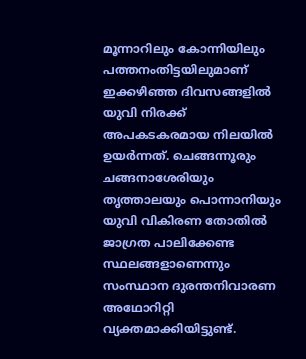മൂന്നാറിലും കോന്നിയിലും പത്തനംതിട്ടയിലുമാണ് ഇക്കഴിഞ്ഞ ദിവസങ്ങളിൽ യുവി നിരക്ക് അപകടകരമായ നിലയിൽ ഉയർന്നത്. ചെങ്ങന്നൂരും ചങ്ങനാശേരിയും തൃത്താലയും പൊന്നാനിയും യുവി വികിരണ തോതിൽ ജാഗ്രത പാലിക്കേണ്ട സ്ഥലങ്ങളാണെന്നും സംസ്ഥാന ദുരന്തനിവാരണ അഥോറിറ്റി വ്യക്തമാക്കിയിട്ടുണ്ട്.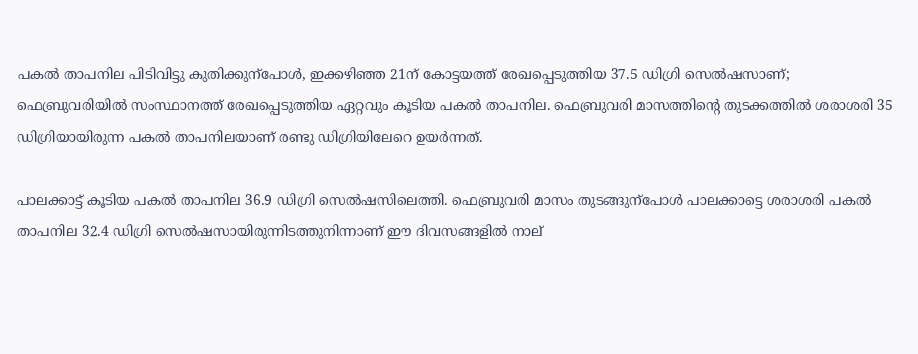പകൽ താപനില പിടിവിട്ടു കുതിക്കുന്പോൾ, ഇക്കഴിഞ്ഞ 21ന് കോട്ടയത്ത് രേഖപ്പെടുത്തിയ 37.5 ഡിഗ്രി സെൽഷസാണ്; ഫെബ്രുവരിയിൽ സംസ്ഥാനത്ത് രേഖപ്പെടുത്തിയ ഏറ്റവും കൂടിയ പകൽ താപനില. ഫെബ്രുവരി മാസത്തിന്‍റെ തുടക്കത്തിൽ ശരാശരി 35 ഡിഗ്രിയായിരുന്ന പകൽ താപനിലയാണ് രണ്ടു ഡിഗ്രിയിലേറെ ഉയർന്നത്.

പാലക്കാട്ട് കൂടിയ പകൽ താപനില 36.9 ഡിഗ്രി സെൽഷസിലെത്തി. ഫെബ്രുവരി മാസം തുടങ്ങുന്പോൾ പാലക്കാട്ടെ ശരാശരി പകൽ താപനില 32.4 ഡിഗ്രി സെൽഷസായിരുന്നിടത്തുനിന്നാണ് ഈ ദിവസങ്ങളിൽ നാല്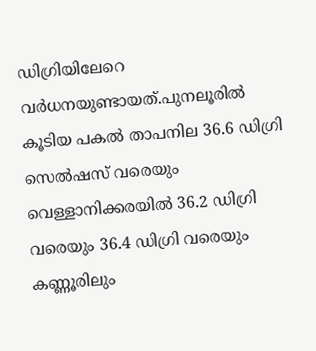ഡിഗ്രിയിലേറെ വർധനയുണ്ടായത്.പുനലൂരിൽ കൂടിയ പകൽ താപനില 36.6 ഡിഗ്രി സെൽഷസ് വരെയും വെള്ളാനിക്കരയിൽ 36.2 ഡിഗ്രി വരെയും 36.4 ഡിഗ്രി വരെയും കണ്ണൂരിലും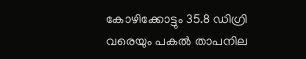കോഴിക്കോട്ടും 35.8 ഡിഗ്രി വരെയും പകൽ താപനില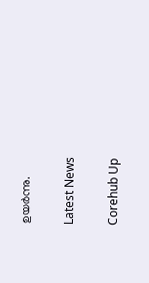ഉയർന്നു.

Latest News

Corehub Up